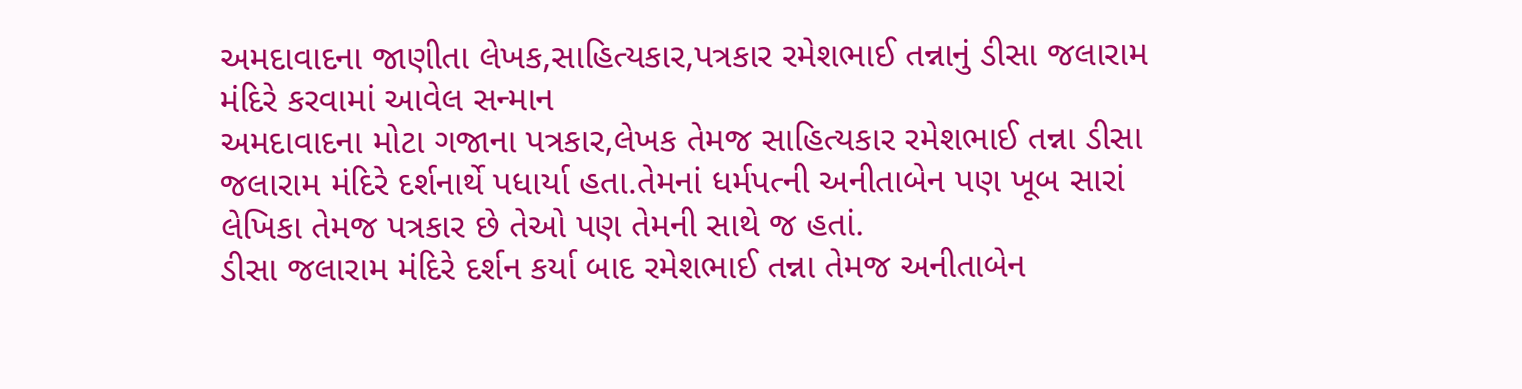અમદાવાદના જાણીતા લેખક,સાહિત્યકાર,પત્રકાર રમેશભાઈ તન્નાનું ડીસા જલારામ મંદિરે કરવામાં આવેલ સન્માન
અમદાવાદના મોટા ગજાના પત્રકાર,લેખક તેમજ સાહિત્યકાર રમેશભાઈ તન્ના ડીસા જલારામ મંદિરે દર્શનાર્થે પધાર્યા હતા.તેમનાં ધર્મપત્ની અનીતાબેન પણ ખૂબ સારાં લેખિકા તેમજ પત્રકાર છે તેઓ પણ તેમની સાથે જ હતાં.
ડીસા જલારામ મંદિરે દર્શન કર્યા બાદ રમેશભાઈ તન્ના તેમજ અનીતાબેન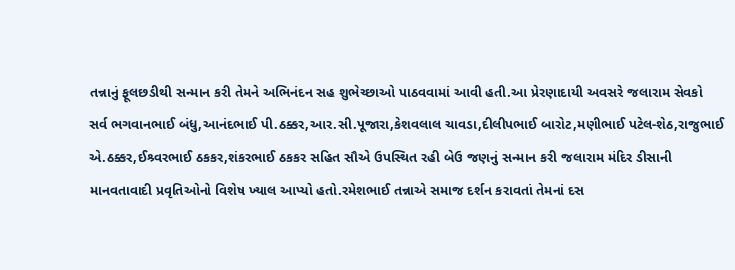તન્નાનું ફૂલછડીથી સન્માન કરી તેમને અભિનંદન સહ શુભેચ્છાઓ પાઠવવામાં આવી હતી.આ પ્રેરણાદાયી અવસરે જલારામ સેવકો સર્વ ભગવાનભાઈ બંધુ,આનંદભાઈ પી.ઠક્કર,આર.સી.પૂજારા,કેશવલાલ ચાવડા,દીલીપભાઈ બારોટ,મણીભાઈ પટેલ-શેઠ,રાજુભાઈ એ.ઠક્કર,ઈશ્ર્વરભાઈ ઠકકર,શંકરભાઈ ઠકકર સહિત સૌએ ઉપસ્થિત રહી બેઉ જણનું સન્માન કરી જલારામ મંદિર ડીસાની માનવતાવાદી પ્રવૃતિઓનો વિશેષ ખ્યાલ આપ્યો હતો.રમેશભાઈ તન્નાએ સમાજ દર્શન કરાવતાં તેમનાં દસ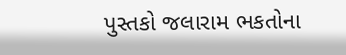પુસ્તકો જલારામ ભકતોના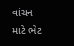વાંચન માટે ભેટ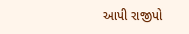આપી રાજીપો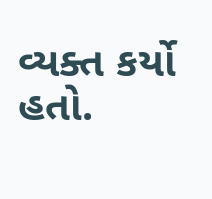વ્યક્ત કર્યો હતો.